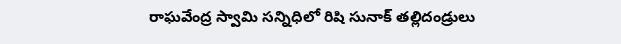రాఘవేంద్ర స్వామి సన్నిధిలో రిషి సునాక్ తల్లిదండ్రులు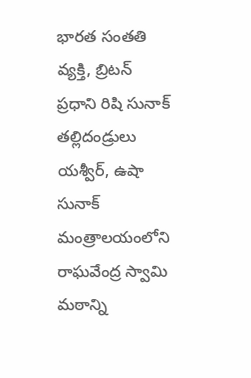భారత సంతతి వ్యక్తి, బ్రిటన్ ప్రధాని రిషి సునాక్ తల్లిదండ్రులు యశ్వీర్, ఉషా సునాక్ మంత్రాలయంలోని రాఘవేంద్ర స్వామి మఠాన్ని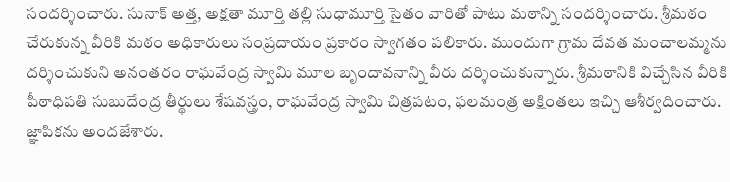సందర్శించారు. సునాక్ అత్త, అక్షతా మూర్తి తల్లి సుధామూర్తి సైతం వారితో పాటు మఠాన్ని సందర్శించారు. శ్రీమఠం చేరుకున్న వీరికి మఠం అధికారులు సంప్రదాయం ప్రకారం స్వాగతం పలికారు. ముందుగా గ్రామ దేవత మంచాలమ్మను దర్శించుకుని అనంతరం రాఘవేంద్ర స్వామి మూల బృందావనాన్ని వీరు దర్శించుకున్నారు. శ్రీమఠానికి విచ్చేసిన వీరికి పీఠాధిపతి సుబుదేంద్ర తీర్థులు శేషవస్త్రం, రాఘవేంద్ర స్వామి చిత్రపటం, ఫలమంత్ర అక్షింతలు ఇచ్చి ఆశీర్వదించారు. జ్ఞాపికను అందజేశారు.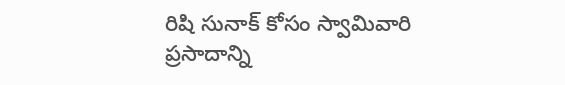రిషి సునాక్ కోసం స్వామివారి ప్రసాదాన్ని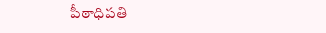పీఠాధిపతి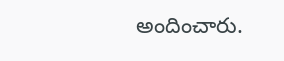అందించారు.